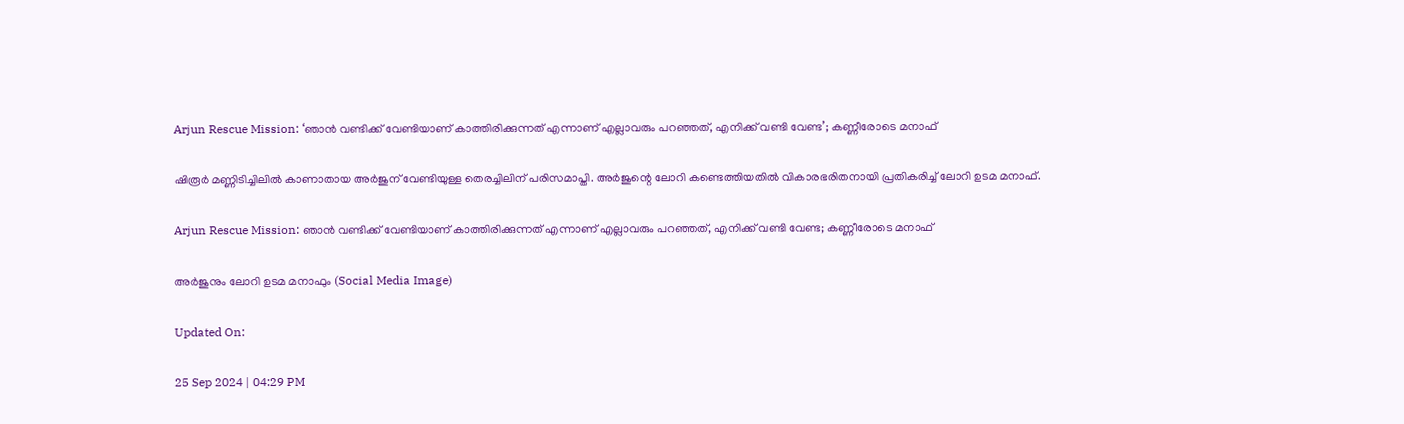Arjun Rescue Mission: ‘ഞാന്‍ വണ്ടിക്ക് വേണ്ടിയാണ് കാത്തിരിക്കുന്നത് എന്നാണ് എല്ലാവരും പറഞ്ഞത്, എനിക്ക് വണ്ടി വേണ്ട’; കണ്ണീരോടെ മനാഫ്‌

ഷിരൂര്‍ മണ്ണിടിച്ചിലില്‍ കാണാതായ അര്‍ജുന് വേണ്ടിയുള്ള തെരച്ചിലിന് പരിസമാപ്തി. അര്‍ജുന്റെ ലോറി കണ്ടെത്തിയതില്‍ വികാരഭരിതനായി പ്രതികരിച്ച് ലോറി ഉടമ മനാഫ്.

Arjun Rescue Mission: ഞാന്‍ വണ്ടിക്ക് വേണ്ടിയാണ് കാത്തിരിക്കുന്നത് എന്നാണ് എല്ലാവരും പറഞ്ഞത്, എനിക്ക് വണ്ടി വേണ്ട; കണ്ണീരോടെ മനാഫ്‌

അര്‍ജുനും ലോറി ഉടമ മനാഫും (Social Media Image)

Updated On:

25 Sep 2024 | 04:29 PM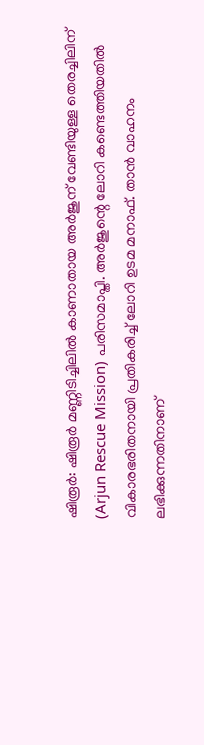ഷിരൂര്‍: ഷിരൂര്‍ മണ്ണിടിച്ചിലില്‍ കാണാതായ അര്‍ജുന് വേണ്ടിയുള്ള തെരച്ചിലിന് (Arjun Rescue Mission) പരിസമാപ്തി. അര്‍ജുന്റെ ലോറി കണ്ടെത്തിയതില്‍ വികാരഭരിതനായി പ്രതികരിച്ച് ലോറി ഉടമ മനാഫ്. താന്‍ വാഹനം ലഭിക്കുന്നതിനാണ്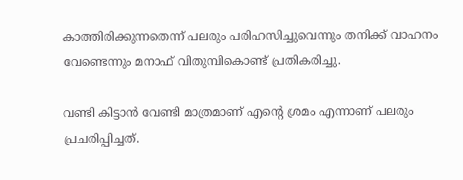കാത്തിരിക്കുന്നതെന്ന് പലരും പരിഹസിച്ചുവെന്നും തനിക്ക് വാഹനം വേണ്ടെന്നും മനാഫ് വിതുമ്പികൊണ്ട് പ്രതികരിച്ചു.

വണ്ടി കിട്ടാന്‍ വേണ്ടി മാത്രമാണ് എന്റെ ശ്രമം എന്നാണ് പലരും പ്രചരിപ്പിച്ചത്.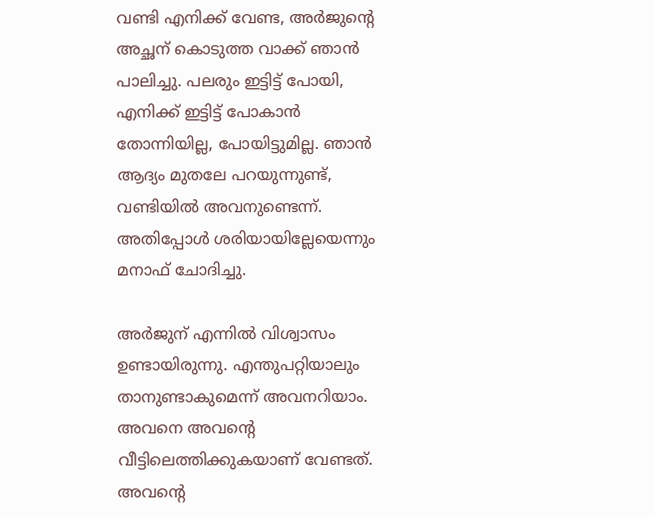വണ്ടി എനിക്ക് വേണ്ട, അര്‍ജുന്റെ അച്ഛന് കൊടുത്ത വാക്ക് ഞാന്‍ പാലിച്ചു. പലരും ഇട്ടിട്ട് പോയി, എനിക്ക് ഇട്ടിട്ട് പോകാന്‍ തോന്നിയില്ല, പോയിട്ടുമില്ല. ഞാന്‍ ആദ്യം മുതലേ പറയുന്നുണ്ട്, വണ്ടിയില്‍ അവനുണ്ടെന്ന്. അതിപ്പോള്‍ ശരിയായില്ലേയെന്നും മനാഫ് ചോദിച്ചു.

അര്‍ജുന് എന്നില്‍ വിശ്വാസം ഉണ്ടായിരുന്നു. എന്തുപറ്റിയാലും താനുണ്ടാകുമെന്ന് അവനറിയാം. അവനെ അവന്റെ വീട്ടിലെത്തിക്കുകയാണ് വേണ്ടത്. അവന്റെ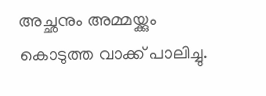അച്ഛനും അമ്മയ്ക്കും കൊടുത്ത വാക്ക് പാലിച്ചു.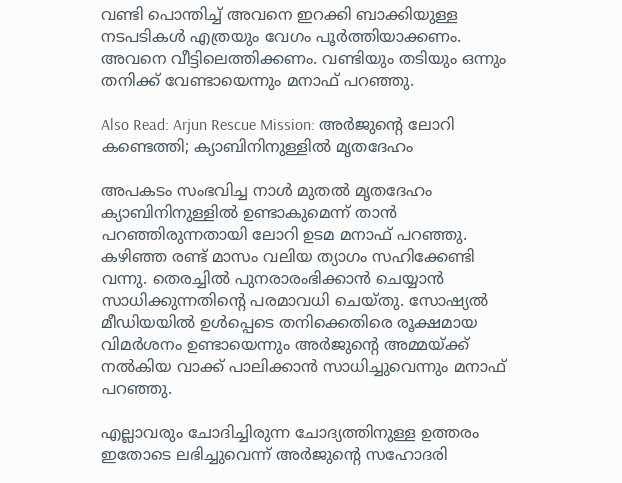വണ്ടി പൊന്തിച്ച് അവനെ ഇറക്കി ബാക്കിയുള്ള നടപടികള്‍ എത്രയും വേഗം പൂര്‍ത്തിയാക്കണം. അവനെ വീട്ടിലെത്തിക്കണം. വണ്ടിയും തടിയും ഒന്നും തനിക്ക് വേണ്ടായെന്നും മനാഫ് പറഞ്ഞു.

Also Read: Arjun Rescue Mission: അര്‍ജുന്റെ ലോറി കണ്ടെത്തി; ക്യാബിനിനുള്ളില്‍ മൃതദേഹം

അപകടം സംഭവിച്ച നാള്‍ മുതല്‍ മൃതദേഹം ക്യാബിനിനുള്ളില്‍ ഉണ്ടാകുമെന്ന് താന്‍ പറഞ്ഞിരുന്നതായി ലോറി ഉടമ മനാഫ് പറഞ്ഞു. കഴിഞ്ഞ രണ്ട് മാസം വലിയ ത്യാഗം സഹിക്കേണ്ടി വന്നു. തെരച്ചില്‍ പുനരാരംഭിക്കാന്‍ ചെയ്യാന്‍ സാധിക്കുന്നതിന്റെ പരമാവധി ചെയ്തു. സോഷ്യല്‍ മീഡിയയില്‍ ഉള്‍പ്പെടെ തനിക്കെതിരെ രൂക്ഷമായ വിമര്‍ശനം ഉണ്ടായെന്നും അര്‍ജുന്റെ അമ്മയ്ക്ക് നല്‍കിയ വാക്ക് പാലിക്കാന്‍ സാധിച്ചുവെന്നും മനാഫ് പറഞ്ഞു.

എല്ലാവരും ചോദിച്ചിരുന്ന ചോദ്യത്തിനുള്ള ഉത്തരം ഇതോടെ ലഭിച്ചുവെന്ന് അര്‍ജുന്റെ സഹോദരി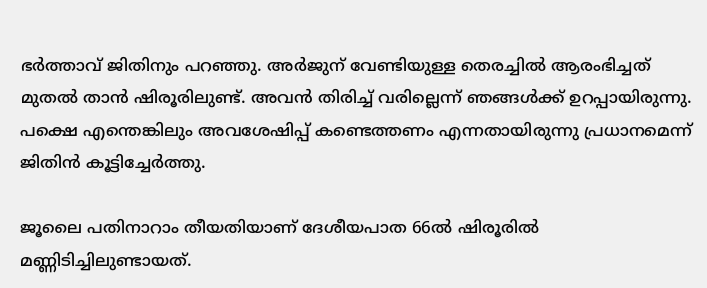ഭര്‍ത്താവ് ജിതിനും പറഞ്ഞു. അര്‍ജുന് വേണ്ടിയുള്ള തെരച്ചില്‍ ആരംഭിച്ചത് മുതല്‍ താന്‍ ഷിരൂരിലുണ്ട്. അവന്‍ തിരിച്ച് വരില്ലെന്ന് ഞങ്ങള്‍ക്ക് ഉറപ്പായിരുന്നു. പക്ഷെ എന്തെങ്കിലും അവശേഷിപ്പ് കണ്ടെത്തണം എന്നതായിരുന്നു പ്രധാനമെന്ന് ജിതിന്‍ കൂട്ടിച്ചേര്‍ത്തു.

ജൂലൈ പതിനാറാം തീയതിയാണ് ദേശീയപാത 66ല്‍ ഷിരൂരില്‍ മണ്ണിടിച്ചിലുണ്ടായത്.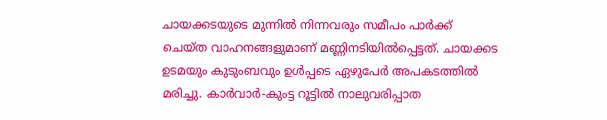ചായക്കടയുടെ മുന്നില്‍ നിന്നവരും സമീപം പാര്‍ക്ക് ചെയ്ത വാഹനങ്ങളുമാണ് മണ്ണിനടിയില്‍പ്പെട്ടത്. ചായക്കട ഉടമയും കുടുംബവും ഉള്‍പ്പടെ ഏഴുപേര്‍ അപകടത്തില്‍ മരിച്ചു. കാര്‍വാര്‍-കുംട്ട റൂട്ടില്‍ നാലുവരിപ്പാത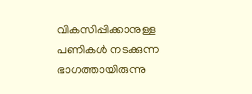വികസിപ്പിക്കാനുള്ള പണികള്‍ നടക്കുന്ന ഭാഗത്തായിരുന്നു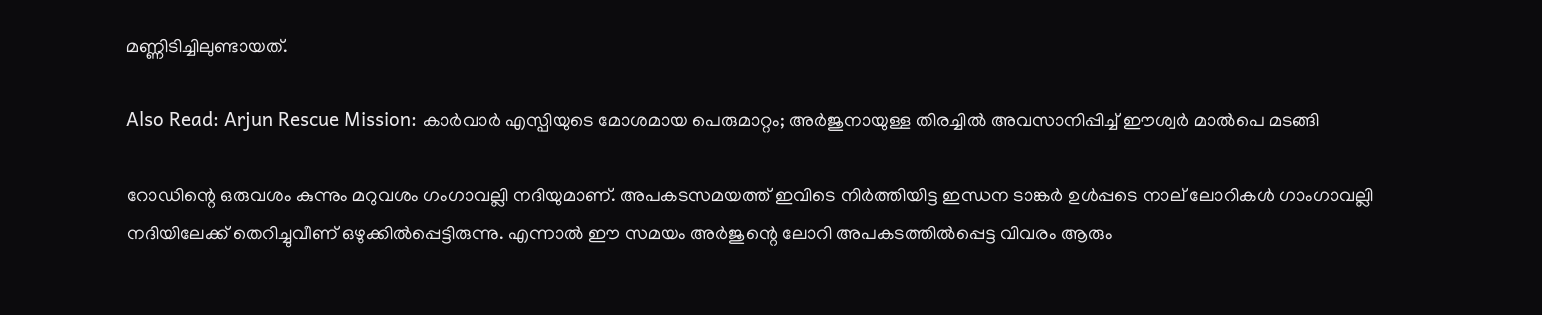മണ്ണിടിച്ചിലുണ്ടായത്.

Also Read: Arjun Rescue Mission: കാർവാർ എസ്പിയുടെ മോശമായ പെരുമാറ്റം; അർജുനായുള്ള തിരച്ചിൽ അവസാനിപ്പിച്ച് ഈശ്വർ മാൽപെ മടങ്ങി

റോഡിന്റെ ഒരുവശം കുന്നും മറുവശം ഗംഗാവല്ലി നദിയുമാണ്. അപകടസമയത്ത് ഇവിടെ നിര്‍ത്തിയിട്ട ഇന്ധന ടാങ്കര്‍ ഉള്‍പ്പടെ നാല് ലോറികള്‍ ഗാംഗാവല്ലി നദിയിലേക്ക് തെറിച്ചുവീണ് ഒഴുക്കില്‍പ്പെട്ടിരുന്നു. എന്നാല്‍ ഈ സമയം അര്‍ജുന്റെ ലോറി അപകടത്തില്‍പ്പെട്ട വിവരം ആരും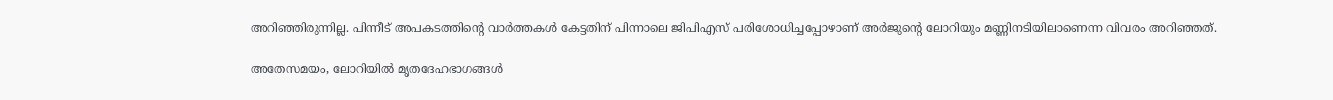അറിഞ്ഞിരുന്നില്ല. പിന്നീട് അപകടത്തിന്റെ വാര്‍ത്തകള്‍ കേട്ടതിന് പിന്നാലെ ജിപിഎസ് പരിശോധിച്ചപ്പോഴാണ് അര്‍ജുന്റെ ലോറിയും മണ്ണിനടിയിലാണെന്ന വിവരം അറിഞ്ഞത്.

അതേസമയം, ലോറിയില്‍ മൃതദേഹഭാഗങ്ങള്‍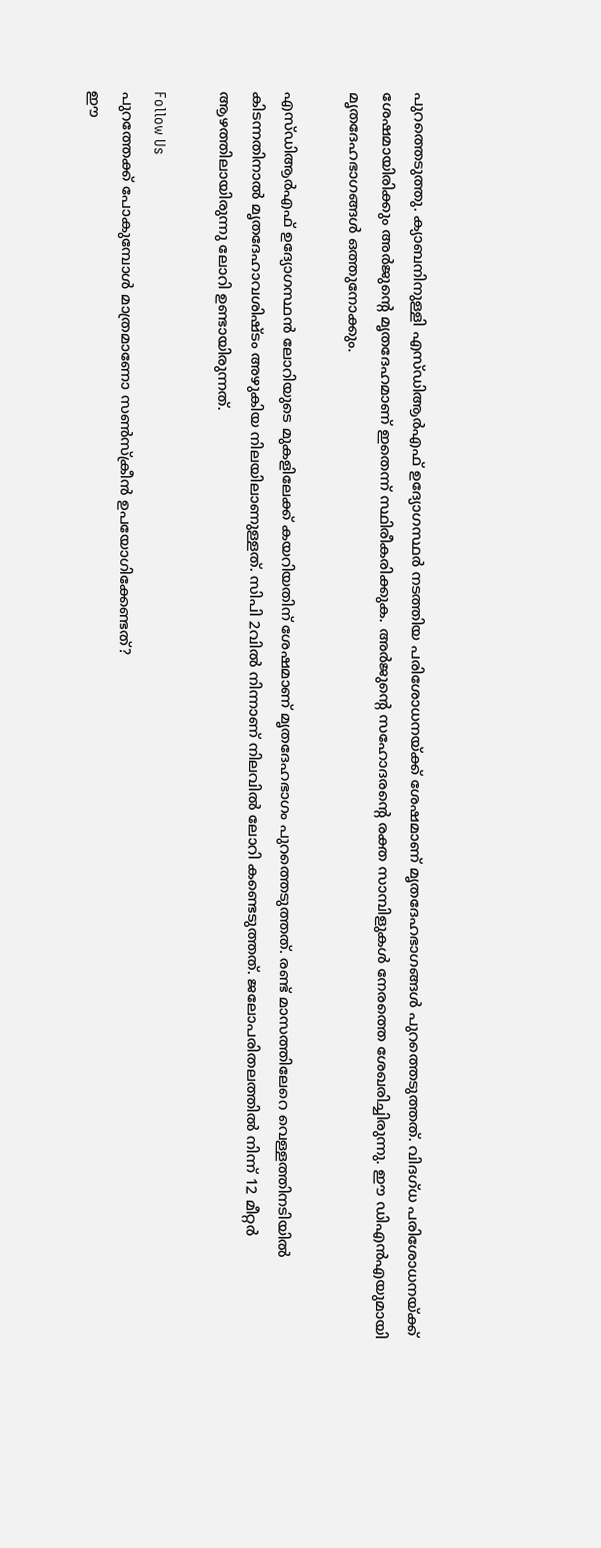പുറത്തെടുത്തു. ക്യാബനിനുള്ളി എസ്ഡിആര്‍എഫ് ഉദ്യോഗസ്ഥര്‍ നടത്തിയ പരിശോധനയ്ക്ക് ശേഷമാണ് മൃതദേഹഭാഗങ്ങള്‍ പുറത്തെടുത്തത്. വിദഗ്ധ പരിശോധനയ്ക്ക് ശേഷമായിരിക്കും അര്‍ജുന്റെ മൃതദേഹമാണ് ഇതെന്ന് സ്ഥിരീകരിക്കുക. അര്‍ജുന്റെ സഹോദരന്റെ രക്ത സാമ്പിളുകള്‍ നേരത്തെ ശേഖരിച്ചിരുന്നു. ഈ ഡിഎന്‍എയുമായി മൃതദേഹഭാഗങ്ങള്‍ ഒത്തുനോക്കും.

എസ്ഡിആര്‍എഫ് ഉദ്യോഗസ്ഥന്‍ ലോറിയുടെ മുകളിലേക്ക് കയറിയതിന് ശേഷമാണ് മൃതദേഹഭാഗം പുറത്തെടുത്തത്. രണ്ട് മാസത്തിലേറെ വെള്ളത്തിനടിയില്‍ കിടന്നതിനാല്‍ മൃതദേഹാവശിഷ്ടം അഴുകിയ നിലയിലാണുള്ളത്. സിപി 2വില്‍ നിന്നാണ് നിലവില്‍ ലോറി കണ്ടെടുത്തത്. ജലോപരിതലത്തില്‍ നിന്ന് 12 മീറ്റര്‍ ആഴത്തിലായിരുന്നു ലോറി ഉണ്ടായിരുന്നത്.

Follow Us
പുറത്തേക്ക് പോകുമ്പോള്‍ മാത്രമാണോ സണ്‍സ്‌ക്രീന്‍ ഉപയോഗിക്കേണ്ടത്?
ഈ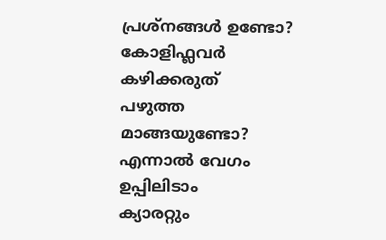പ്രശ്നങ്ങൾ ഉണ്ടോ? കോളിഫ്ലവർ കഴിക്കരുത്
പഴുത്ത മാങ്ങയുണ്ടോ? എന്നാല്‍ വേഗം ഉപ്പിലിടാം
ക്യാരറ്റും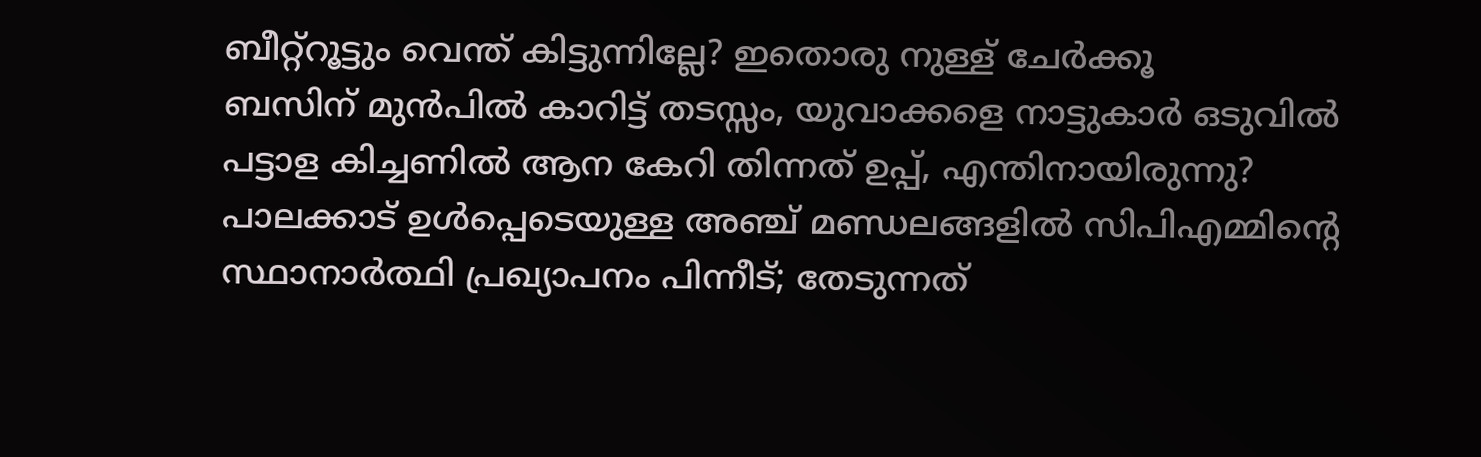ബീറ്റ്‌റൂട്ടും വെന്ത് കിട്ടുന്നില്ലേ? ഇതൊരു നുള്ള് ചേർക്കൂ
ബസിന് മുൻപിൽ കാറിട്ട് തടസ്സം, യുവാക്കളെ നാട്ടുകാർ ഒടുവിൽ
പട്ടാള കിച്ചണിൽ ആന കേറി തിന്നത് ഉപ്പ്, എന്തിനായിരുന്നു?
പാലക്കാട് ഉള്‍പ്പെടെയുള്ള അഞ്ച് മണ്ഡലങ്ങളില്‍ സിപിഎമ്മിന്റെ സ്ഥാനാര്‍ത്ഥി പ്രഖ്യാപനം പിന്നീട്; തേടുന്നത്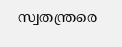സ്വതന്ത്രരെ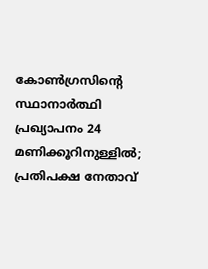കോണ്‍ഗ്രസിന്റെ സ്ഥാനാര്‍ത്ഥി പ്രഖ്യാപനം 24 മണിക്കൂറിനുള്ളില്‍; പ്രതിപക്ഷ നേതാവ്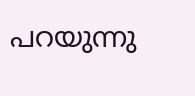പറയുന്നു